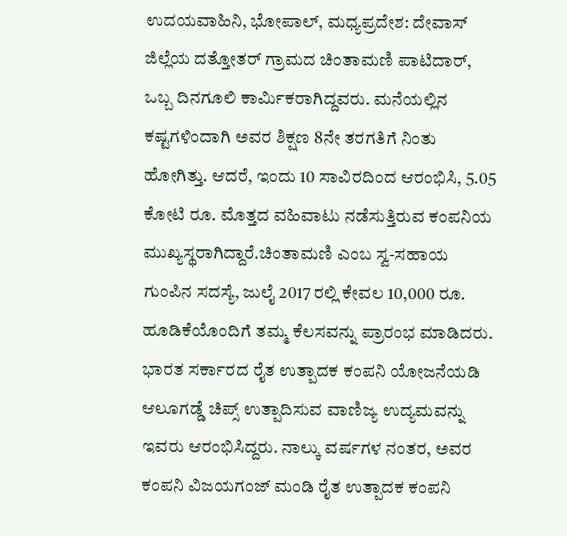ಉದಯವಾಹಿನಿ, ಭೋಪಾಲ್, ಮಧ್ಯಪ್ರದೇಶ: ದೇವಾಸ್ ಜಿಲ್ಲೆಯ ದತ್ತೋತರ್ ಗ್ರಾಮದ ಚಿಂತಾಮಣಿ ಪಾಟಿದಾರ್, ಒಬ್ಬ ದಿನಗೂಲಿ ಕಾರ್ಮಿಕರಾಗಿದ್ದವರು. ಮನೆಯಲ್ಲಿನ ಕಷ್ಟಗಳಿಂದಾಗಿ ಅವರ ಶಿಕ್ಷಣ 8ನೇ ತರಗತಿಗೆ ನಿಂತು ಹೋಗಿತ್ತು. ಆದರೆ, ಇಂದು 10 ಸಾವಿರದಿಂದ ಆರಂಭಿಸಿ, 5.05 ಕೋಟಿ ರೂ. ಮೊತ್ತದ ವಹಿವಾಟು ನಡೆಸುತ್ತಿರುವ ಕಂಪನಿಯ ಮುಖ್ಯಸ್ಥರಾಗಿದ್ದಾರೆ.ಚಿಂತಾಮಣಿ ಎಂಬ ಸ್ವ-ಸಹಾಯ ಗುಂಪಿನ ಸದಸ್ಯೆ, ಜುಲೈ 2017 ರಲ್ಲಿ ಕೇವಲ 10,000 ರೂ. ಹೂಡಿಕೆಯೊಂದಿಗೆ ತಮ್ಮ ಕೆಲಸವನ್ನು ಪ್ರಾರಂಭ ಮಾಡಿದರು. ಭಾರತ ಸರ್ಕಾರದ ರೈತ ಉತ್ಪಾದಕ ಕಂಪನಿ ಯೋಜನೆಯಡಿ ಆಲೂಗಡ್ಡೆ ಚಿಪ್ಸ್ ಉತ್ಪಾದಿಸುವ ವಾಣಿಜ್ಯ ಉದ್ಯಮವನ್ನು ಇವರು ಆರಂಭಿಸಿದ್ದರು. ನಾಲ್ಕು ವರ್ಷಗಳ ನಂತರ, ಅವರ ಕಂಪನಿ ವಿಜಯಗಂಜ್ ಮಂಡಿ ರೈತ ಉತ್ಪಾದಕ ಕಂಪನಿ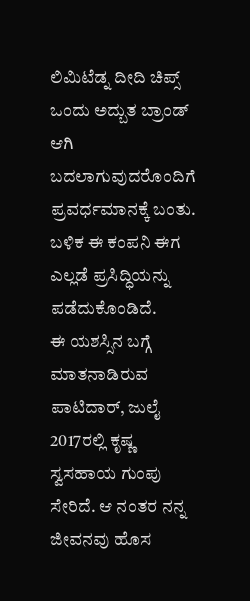ಲಿಮಿಟೆಡ್ನ ದೀದಿ ಚಿಪ್ಸ್ ಒಂದು ಅದ್ಬುತ ಬ್ರಾಂಡ್ ಆಗಿ ಬದಲಾಗುವುದರೊಂದಿಗೆ ಪ್ರವರ್ಧಮಾನಕ್ಕೆ ಬಂತು. ಬಳಿಕ ಈ ಕಂಪನಿ ಈಗ ಎಲ್ಲಡೆ ಪ್ರಸಿದ್ಧಿಯನ್ನು ಪಡೆದುಕೊಂಡಿದೆ.
ಈ ಯಶಸ್ಸಿನ ಬಗ್ಗೆ ಮಾತನಾಡಿರುವ ಪಾಟಿದಾರ್, ಜುಲೈ 2017ರಲ್ಲಿ ಕೃಷ್ಣ ಸ್ವಸಹಾಯ ಗುಂಪು ಸೇರಿದೆ. ಆ ನಂತರ ನನ್ನ ಜೀವನವು ಹೊಸ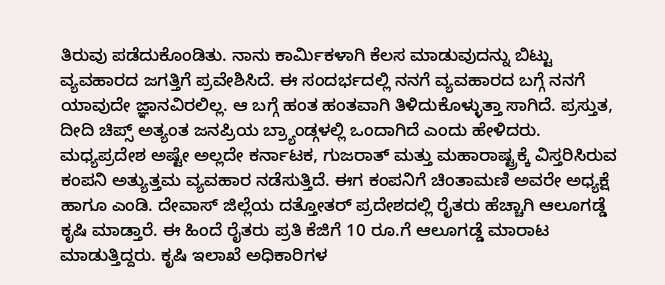ತಿರುವು ಪಡೆದುಕೊಂಡಿತು. ನಾನು ಕಾರ್ಮಿಕಳಾಗಿ ಕೆಲಸ ಮಾಡುವುದನ್ನು ಬಿಟ್ಟು ವ್ಯವಹಾರದ ಜಗತ್ತಿಗೆ ಪ್ರವೇಶಿಸಿದೆ. ಈ ಸಂದರ್ಭದಲ್ಲಿ ನನಗೆ ವ್ಯವಹಾರದ ಬಗ್ಗೆ ನನಗೆ ಯಾವುದೇ ಜ್ಞಾನವಿರಲಿಲ್ಲ. ಆ ಬಗ್ಗೆ ಹಂತ ಹಂತವಾಗಿ ತಿಳಿದುಕೊಳ್ಳುತ್ತಾ ಸಾಗಿದೆ. ಪ್ರಸ್ತುತ, ದೀದಿ ಚಿಪ್ಸ್ ಅತ್ಯಂತ ಜನಪ್ರಿಯ ಬ್ರ್ಯಾಂಡ್ಗಳಲ್ಲಿ ಒಂದಾಗಿದೆ ಎಂದು ಹೇಳಿದರು.
ಮಧ್ಯಪ್ರದೇಶ ಅಷ್ಟೇ ಅಲ್ಲದೇ ಕರ್ನಾಟಕ, ಗುಜರಾತ್ ಮತ್ತು ಮಹಾರಾಷ್ಟ್ರಕ್ಕೆ ವಿಸ್ತರಿಸಿರುವ ಕಂಪನಿ ಅತ್ಯುತ್ತಮ ವ್ಯವಹಾರ ನಡೆಸುತ್ತಿದೆ. ಈಗ ಕಂಪನಿಗೆ ಚಿಂತಾಮಣಿ ಅವರೇ ಅಧ್ಯಕ್ಷೆ ಹಾಗೂ ಎಂಡಿ. ದೇವಾಸ್ ಜಿಲ್ಲೆಯ ದತ್ತೋತರ್ ಪ್ರದೇಶದಲ್ಲಿ ರೈತರು ಹೆಚ್ಚಾಗಿ ಆಲೂಗಡ್ಡೆ ಕೃಷಿ ಮಾಡ್ತಾರೆ. ಈ ಹಿಂದೆ ರೈತರು ಪ್ರತಿ ಕೆಜಿಗೆ 10 ರೂ.ಗೆ ಆಲೂಗಡ್ಡೆ ಮಾರಾಟ ಮಾಡುತ್ತಿದ್ದರು. ಕೃಷಿ ಇಲಾಖೆ ಅಧಿಕಾರಿಗಳ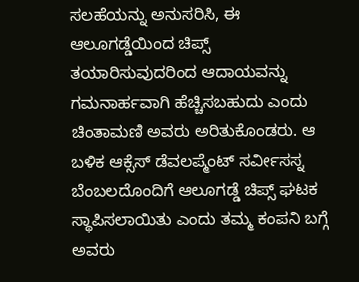ಸಲಹೆಯನ್ನು ಅನುಸರಿಸಿ, ಈ ಆಲೂಗಡ್ಡೆಯಿಂದ ಚಿಪ್ಸ್ ತಯಾರಿಸುವುದರಿಂದ ಆದಾಯವನ್ನು ಗಮನಾರ್ಹವಾಗಿ ಹೆಚ್ಚಿಸಬಹುದು ಎಂದು ಚಿಂತಾಮಣಿ ಅವರು ಅರಿತುಕೊಂಡರು. ಆ ಬಳಿಕ ಆಕ್ಸೆಸ್ ಡೆವಲಪ್ಮೆಂಟ್ ಸರ್ವೀಸಸ್ನ ಬೆಂಬಲದೊಂದಿಗೆ ಆಲೂಗಡ್ಡೆ ಚಿಪ್ಸ್ ಘಟಕ ಸ್ಥಾಪಿಸಲಾಯಿತು ಎಂದು ತಮ್ಮ ಕಂಪನಿ ಬಗ್ಗೆ ಅವರು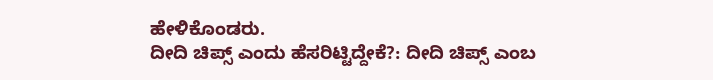ಹೇಳಿಕೊಂಡರು.
ದೀದಿ ಚಿಪ್ಸ್ ಎಂದು ಹೆಸರಿಟ್ಟಿದ್ದೇಕೆ?: ದೀದಿ ಚಿಪ್ಸ್ ಎಂಬ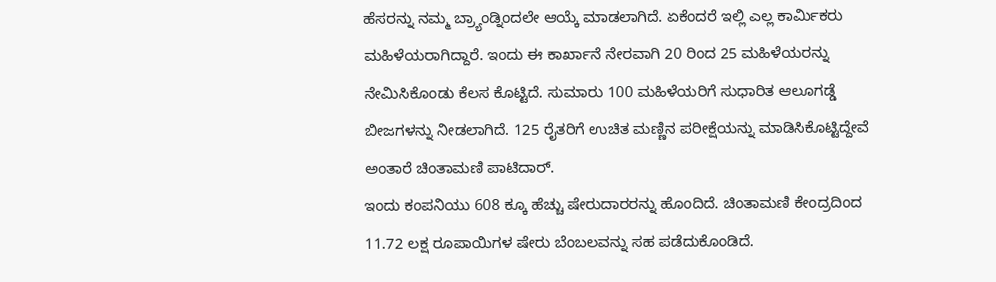ಹೆಸರನ್ನು ನಮ್ಮ ಬ್ರ್ಯಾಂಡ್ನಿಂದಲೇ ಆಯ್ಕೆ ಮಾಡಲಾಗಿದೆ. ಏಕೆಂದರೆ ಇಲ್ಲಿ ಎಲ್ಲ ಕಾರ್ಮಿಕರು ಮಹಿಳೆಯರಾಗಿದ್ದಾರೆ. ಇಂದು ಈ ಕಾರ್ಖಾನೆ ನೇರವಾಗಿ 20 ರಿಂದ 25 ಮಹಿಳೆಯರನ್ನು ನೇಮಿಸಿಕೊಂಡು ಕೆಲಸ ಕೊಟ್ಟಿದೆ. ಸುಮಾರು 100 ಮಹಿಳೆಯರಿಗೆ ಸುಧಾರಿತ ಆಲೂಗಡ್ಡೆ ಬೀಜಗಳನ್ನು ನೀಡಲಾಗಿದೆ. 125 ರೈತರಿಗೆ ಉಚಿತ ಮಣ್ಣಿನ ಪರೀಕ್ಷೆಯನ್ನು ಮಾಡಿಸಿಕೊಟ್ಟಿದ್ದೇವೆ ಅಂತಾರೆ ಚಿಂತಾಮಣಿ ಪಾಟಿದಾರ್.
ಇಂದು ಕಂಪನಿಯು 608 ಕ್ಕೂ ಹೆಚ್ಚು ಷೇರುದಾರರನ್ನು ಹೊಂದಿದೆ. ಚಿಂತಾಮಣಿ ಕೇಂದ್ರದಿಂದ 11.72 ಲಕ್ಷ ರೂಪಾಯಿಗಳ ಷೇರು ಬೆಂಬಲವನ್ನು ಸಹ ಪಡೆದುಕೊಂಡಿದೆ.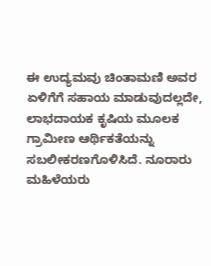ಈ ಉದ್ಯಮವು ಚಿಂತಾಮಣಿ ಅವರ ಏಳಿಗೆಗೆ ಸಹಾಯ ಮಾಡುವುದಲ್ಲದೇ, ಲಾಭದಾಯಕ ಕೃಷಿಯ ಮೂಲಕ ಗ್ರಾಮೀಣ ಆರ್ಥಿಕತೆಯನ್ನು ಸಬಲೀಕರಣಗೊಳಿಸಿದೆ. ನೂರಾರು ಮಹಿಳೆಯರು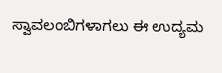ಸ್ವಾವಲಂಬಿಗಳಾಗಲು ಈ ಉದ್ಯಮ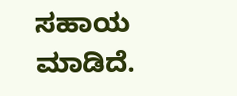ಸಹಾಯ ಮಾಡಿದೆ.